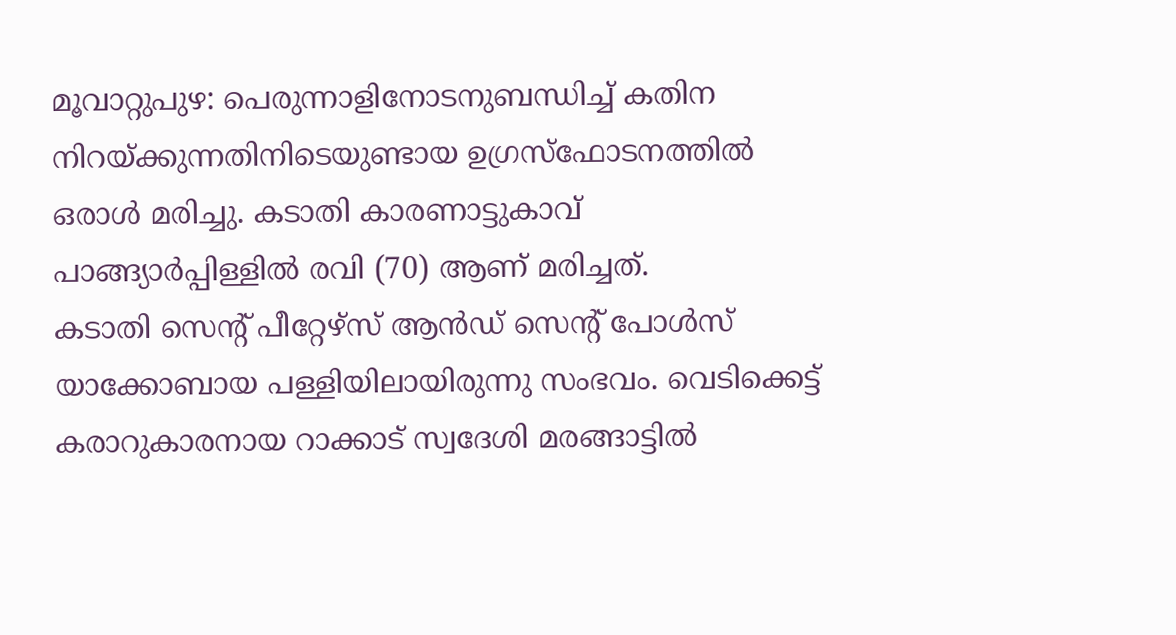മൂവാറ്റുപുഴ: പെരുന്നാളിനോടനുബന്ധിച്ച് കതിന നിറയ്ക്കുന്നതിനിടെയുണ്ടായ ഉഗ്രസ്ഫോടനത്തിൽ ഒരാൾ മരിച്ചു. കടാതി കാരണാട്ടുകാവ് പാങ്ങ്യാർപ്പിള്ളിൽ രവി (70) ആണ് മരിച്ചത്.
കടാതി സെന്റ് പീറ്റേഴ്സ് ആൻഡ് സെന്റ് പോൾസ് യാക്കോബായ പള്ളിയിലായിരുന്നു സംഭവം. വെടിക്കെട്ട് കരാറുകാരനായ റാക്കാട് സ്വദേശി മരങ്ങാട്ടിൽ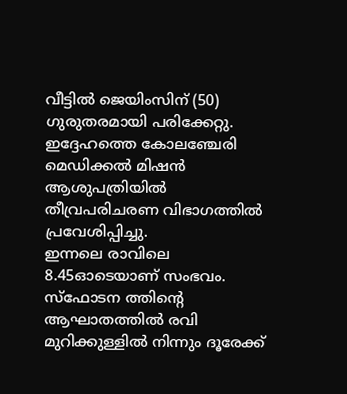വീട്ടിൽ ജെയിംസിന് (50) ഗുരുതരമായി പരിക്കേറ്റു. ഇദ്ദേഹത്തെ കോലഞ്ചേരി മെഡിക്കൽ മിഷൻ ആശുപത്രിയിൽ തീവ്രപരിചരണ വിഭാഗത്തിൽ പ്രവേശിപ്പിച്ചു.
ഇന്നലെ രാവിലെ 8.45ഓടെയാണ് സംഭവം. സ്ഫോടന ത്തിന്റെ ആഘാതത്തിൽ രവി മുറിക്കുള്ളിൽ നിന്നും ദൂരേക്ക്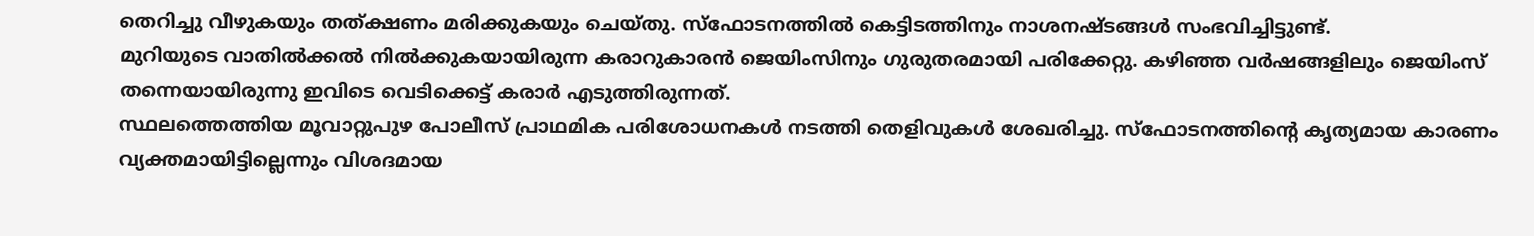തെറിച്ചു വീഴുകയും തത്ക്ഷണം മരിക്കുകയും ചെയ്തു. സ്ഫോടനത്തിൽ കെട്ടിടത്തിനും നാശനഷ്ടങ്ങൾ സംഭവിച്ചിട്ടുണ്ട്.
മുറിയുടെ വാതിൽക്കൽ നിൽക്കുകയായിരുന്ന കരാറുകാരൻ ജെയിംസിനും ഗുരുതരമായി പരിക്കേറ്റു. കഴിഞ്ഞ വർഷങ്ങളിലും ജെയിംസ് തന്നെയായിരുന്നു ഇവിടെ വെടിക്കെട്ട് കരാർ എടുത്തിരുന്നത്.
സ്ഥലത്തെത്തിയ മൂവാറ്റുപുഴ പോലീസ് പ്രാഥമിക പരിശോധനകൾ നടത്തി തെളിവുകൾ ശേഖരിച്ചു. സ്ഫോടനത്തിന്റെ കൃത്യമായ കാരണം വ്യക്തമായിട്ടില്ലെന്നും വിശദമായ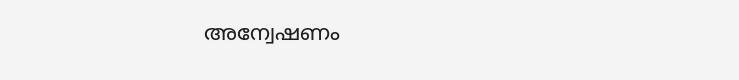അന്വേഷണം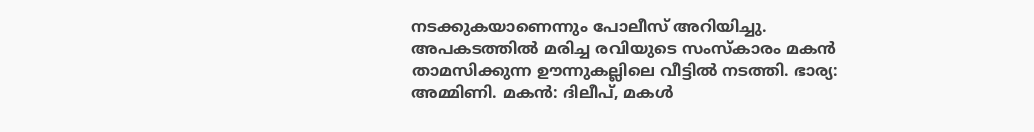നടക്കുകയാണെന്നും പോലീസ് അറിയിച്ചു.
അപകടത്തിൽ മരിച്ച രവിയുടെ സംസ്കാരം മകൻ താമസിക്കുന്ന ഊന്നുകല്ലിലെ വീട്ടിൽ നടത്തി. ഭാര്യ: അമ്മിണി. മകൻ: ദിലീപ്, മകൾ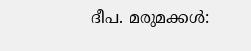ദീപ. മരുമക്കൾ: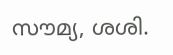സൗമ്യ, ശശി.